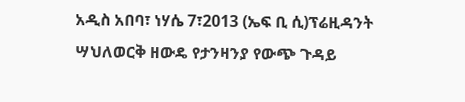አዲስ አበባ፣ ነሃሴ 7፣2013 (ኤፍ ቢ ሲ)ፕሬዚዳንት ሣህለወርቅ ዘውዴ የታንዛንያ የውጭ ጉዳይ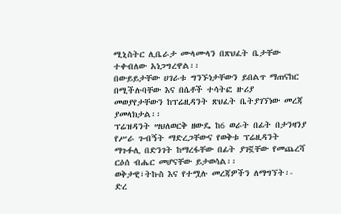ሚኒስትር ሊቤራታ ሙላሙላን በጽህፈት ቤታቸው ተቀብለው አነጋግረዋል፡፡
በውይይታቸው ሀገራቱ ግንኙነታቸውን ይበልጥ ማጠናከር በሚችሉባቸው እና በሴቶች ተሳትፎ ዙሪያ መወያየታቸውን ከፕሬዚዳንት ጽህፈት ቤትያገኘነው መረጃ ያመላክታል፡፡
ፕሬዝዳንት ሣህለወርቅ ዘውዴ ከ6 ወራት በፊት በታንዛንያ የሥራ ጉብኝት ማድረጋቸውና የወቅቱ ፕሬዚዳንት ማጉፉሊ በድንገት ከማረፋቸው በፊት ያገኟቸው የመጨረሻ ርዕሰ ብሔር መሆናቸው ይታወሳል፡፡
ወቅታዊ፣ትኩስ እና የተሟሉ መረጃዎችን ለማግኘት፡-
ድረ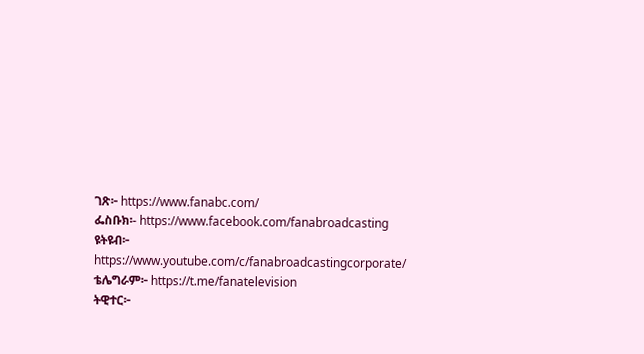ገጽ፦ https://www.fanabc.com/
ፌስቡክ፡- https://www.facebook.com/fanabroadcasting
ዩትዩብ፦ https://www.youtube.com/c/fanabroadcastingcorporate/
ቴሌግራም፦ https://t.me/fanatelevision
ትዊተር፦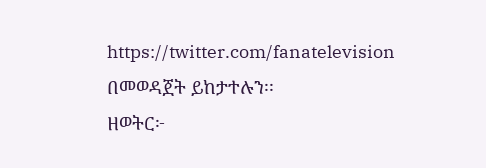https://twitter.com/fanatelevision በመወዳጀት ይከታተሉን፡፡
ዘወትር፦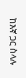ከእኛ ጋር ስላሉ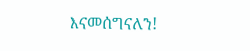እናመሰግናለን!